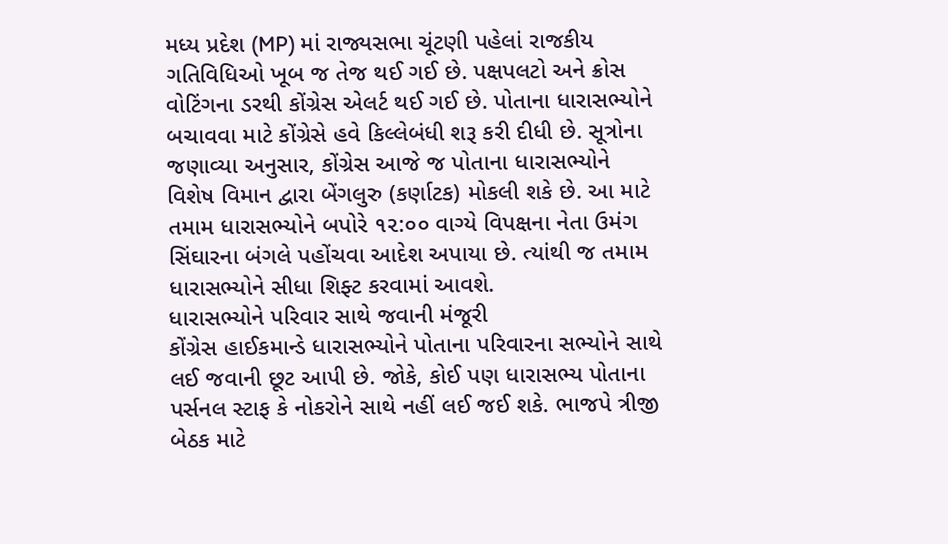મધ્ય પ્રદેશ (MP) માં રાજ્યસભા ચૂંટણી પહેલાં રાજકીય ગતિવિધિઓ ખૂબ જ તેજ થઈ ગઈ છે. પક્ષપલટો અને ક્રોસ વોટિંગના ડરથી કોંગ્રેસ એલર્ટ થઈ ગઈ છે. પોતાના ધારાસભ્યોને બચાવવા માટે કોંગ્રેસે હવે કિલ્લેબંધી શરૂ કરી દીધી છે. સૂત્રોના જણાવ્યા અનુસાર, કોંગ્રેસ આજે જ પોતાના ધારાસભ્યોને વિશેષ વિમાન દ્વારા બેંગલુરુ (કર્ણાટક) મોકલી શકે છે. આ માટે તમામ ધારાસભ્યોને બપોરે ૧૨:૦૦ વાગ્યે વિપક્ષના નેતા ઉમંગ સિંઘારના બંગલે પહોંચવા આદેશ અપાયા છે. ત્યાંથી જ તમામ ધારાસભ્યોને સીધા શિફ્ટ કરવામાં આવશે.
ધારાસભ્યોને પરિવાર સાથે જવાની મંજૂરી
કોંગ્રેસ હાઈકમાન્ડે ધારાસભ્યોને પોતાના પરિવારના સભ્યોને સાથે લઈ જવાની છૂટ આપી છે. જોકે, કોઈ પણ ધારાસભ્ય પોતાના પર્સનલ સ્ટાફ કે નોકરોને સાથે નહીં લઈ જઈ શકે. ભાજપે ત્રીજી બેઠક માટે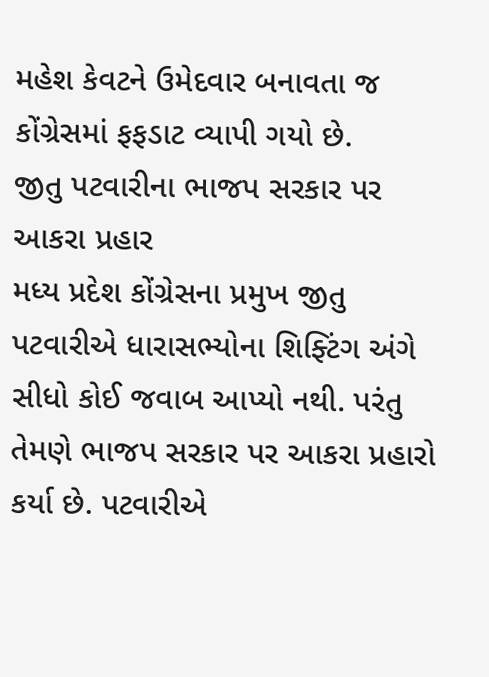મહેશ કેવટને ઉમેદવાર બનાવતા જ કોંગ્રેસમાં ફફડાટ વ્યાપી ગયો છે.
જીતુ પટવારીના ભાજપ સરકાર પર આકરા પ્રહાર
મધ્ય પ્રદેશ કોંગ્રેસના પ્રમુખ જીતુ પટવારીએ ધારાસભ્યોના શિફ્ટિંગ અંગે સીધો કોઈ જવાબ આપ્યો નથી. પરંતુ તેમણે ભાજપ સરકાર પર આકરા પ્રહારો કર્યા છે. પટવારીએ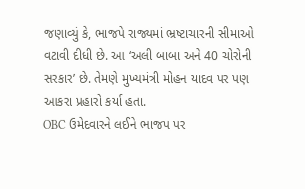જણાવ્યું કે, ભાજપે રાજ્યમાં ભ્રષ્ટાચારની સીમાઓ વટાવી દીધી છે. આ ‘અલી બાબા અને 40 ચોરોની સરકાર’ છે. તેમણે મુખ્યમંત્રી મોહન યાદવ પર પણ આકરા પ્રહારો કર્યા હતા.
OBC ઉમેદવારને લઈને ભાજપ પર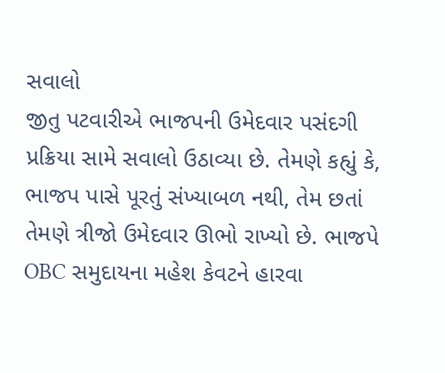સવાલો
જીતુ પટવારીએ ભાજપની ઉમેદવાર પસંદગી પ્રક્રિયા સામે સવાલો ઉઠાવ્યા છે. તેમણે કહ્યું કે, ભાજપ પાસે પૂરતું સંખ્યાબળ નથી, તેમ છતાં તેમણે ત્રીજો ઉમેદવાર ઊભો રાખ્યો છે. ભાજપે OBC સમુદાયના મહેશ કેવટને હારવા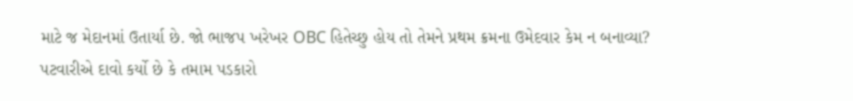માટે જ મેદાનમાં ઉતાર્યા છે. જો ભાજપ ખરેખર OBC હિતેચ્છુ હોય તો તેમને પ્રથમ ક્રમના ઉમેદવાર કેમ ન બનાવ્યા?
પટવારીએ દાવો કર્યો છે કે તમામ પડકારો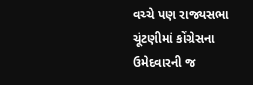વચ્ચે પણ રાજ્યસભા ચૂંટણીમાં કોંગ્રેસના ઉમેદવારની જ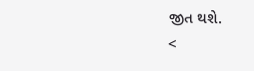જીત થશે.
<